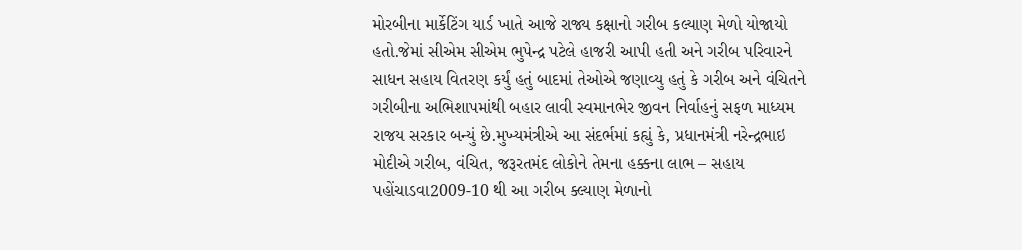મોરબીના માર્કેટિંગ યાર્ડ ખાતે આજે રાજ્ય કક્ષાનો ગરીબ કલ્યાણ મેળો યોજાયો હતો.જેમાં સીએમ સીએમ ભુપેન્દ્ર પટેલે હાજરી આપી હતી અને ગરીબ પરિવારને સાધન સહાય વિતરણ કર્યું હતું બાદમાં તેઓએ જણાવ્યુ હતું કે ગરીબ અને વંચિતને ગરીબીના અભિશાપમાંથી બહાર લાવી સ્વમાનભેર જીવન નિર્વાહનું સફળ માધ્યમ રાજય સરકાર બન્યું છે.મુખ્યમંત્રીએ આ સંદર્ભમાં કહ્યું કે, પ્રધાનમંત્રી નરેન્દ્રભાઇ મોદીએ ગરીબ, વંચિત, જરૂરતમંદ લોકોને તેમના હક્કના લાભ – સહાય પહોંચાડવા2009-10 થી આ ગરીબ ક્લ્યાણ મેળાનો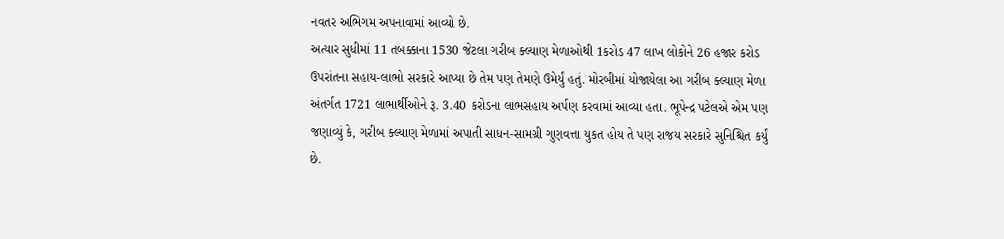નવતર અભિગમ અપનાવામાં આવ્યો છે.
અત્યાર સુધીમાં 11 તબક્કાના 1530 જેટલા ગરીબ ક્લ્યાણ મેળાઓથી 1કરોડ 47 લાખ લોકોને 26 હજાર કરોડ ઉપરાંતના સહાય-લાભો સરકારે આપ્યા છે તેમ પણ તેમણે ઉમેર્યું હતું. મોરબીમાં યોજાયેલા આ ગરીબ ક્લ્યાણ મેળા અંતર્ગત 1721 લાભાર્થીઓને રૂ. 3.40 કરોડના લાભસહાય અર્પણ કરવામાં આવ્યા હતા. ભૂપેન્દ્ર પટેલએ એમ પણ જણાવ્યું કે, ગરીબ ક્લ્યાણ મેળામાં અપાતી સાધન-સામગ્રી ગુણવત્તા યુકત હોય તે પણ રાજય સરકારે સુનિશ્ચિત કર્યું છે.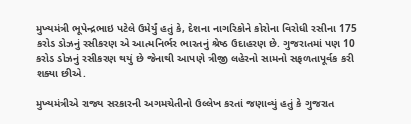મુખ્યમંત્રી ભૂપેન્દ્રભાઇ પટેલે ઉમેર્યું હતું કે, દેશના નાગરિકોને કોરોના વિરોધી રસીના 175 કરોડ ડોઝનું રસીકરણ એ આત્મનિર્ભર ભારતનું શ્રેષ્ઠ ઉદાહરણ છે. ગુજરાતમાં પણ 10 કરોડ ડોઝનું રસીકરણ થયું છે જેનાથી આપણે ત્રીજી લહેરનો સામનો સફળતાપૂર્વક કરી શક્યા છીએ.

મુખ્યમંત્રીએ રાજ્ય સરકારની અગમચેતીનો ઉલ્લેખ કરતાં જણાવ્યું હતું કે ગુજરાત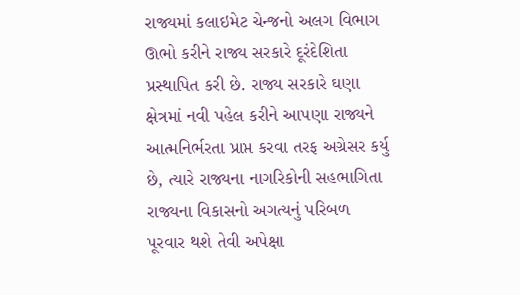રાજ્યમાં કલાઇમેટ ચેન્જનો અલગ વિભાગ ઊભો કરીને રાજ્ય સરકારે દૂરંદેશિતા પ્રસ્થાપિત કરી છે. રાજ્ય સરકારે ઘણા ક્ષેત્રમાં નવી પહેલ કરીને આપણા રાજ્યને આત્મનિર્ભરતા પ્રાપ્ત કરવા તરફ અગ્રેસર કર્યુ છે, ત્યારે રાજ્યના નાગરિકોની સહભાગિતા રાજ્યના વિકાસનો અગત્યનું પરિબળ પૂરવાર થશે તેવી અપેક્ષા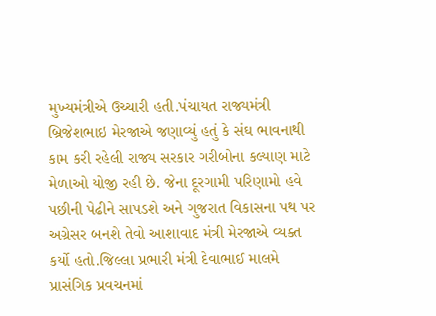મુખ્યમંત્રીએ ઉચ્ચારી હતી.પંચાયત રાજ્યમંત્રી બ્રિજેશભાઇ મેરજાએ જણાવ્યું હતું કે સંઘ ભાવનાથી કામ કરી રહેલી રાજ્ય સરકાર ગરીબોના કલ્યાણ માટે મેળાઓ યોજી રહી છે. જેના દૂરગામી પરિણામો હવે પછીની પેઢીને સાપડશે અને ગુજરાત વિકાસના પથ પર અગ્રેસર બનશે તેવો આશાવાદ મંત્રી મેરજાએ વ્યક્ત કર્યો હતો.જિલ્લા પ્રભારી મંત્રી દેવાભાઈ માલમે પ્રાસંગિક પ્રવચનમાં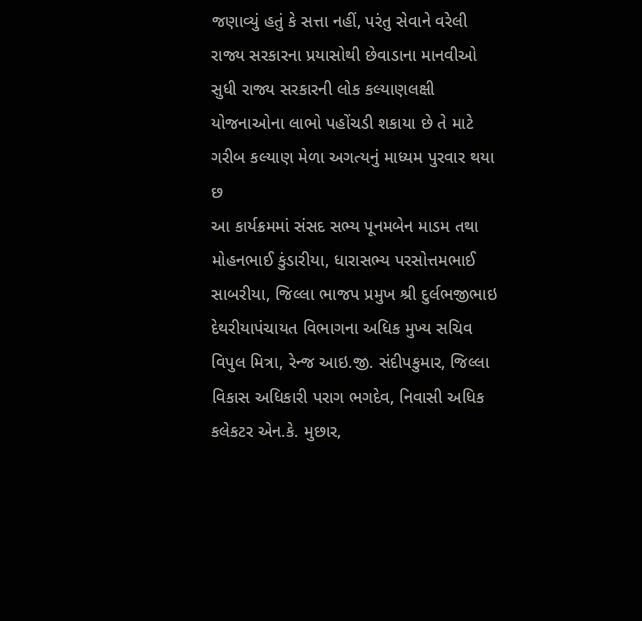જણાવ્યું હતું કે સત્તા નહીં, પરંતુ સેવાને વરેલી રાજ્ય સરકારના પ્રયાસોથી છેવાડાના માનવીઓ સુધી રાજ્ય સરકારની લોક કલ્યાણલક્ષી યોજનાઓના લાભો પહોંચડી શકાયા છે તે માટે ગરીબ કલ્યાણ મેળા અગત્યનું માધ્યમ પુરવાર થયા છ
આ કાર્યક્રમમાં સંસદ સભ્ય પૂનમબેન માડમ તથા મોહનભાઈ કુંડારીયા, ધારાસભ્ય પરસોત્તમભાઈ સાબરીયા, જિલ્લા ભાજપ પ્રમુખ શ્રી દુર્લભજીભાઇ દેથરીયાપંચાયત વિભાગના અધિક મુખ્ય સચિવ વિપુલ મિત્રા, રેન્જ આઇ.જી. સંદીપકુમાર, જિલ્લા વિકાસ અધિકારી પરાગ ભગદેવ, નિવાસી અધિક કલેકટર એન.કે. મુછાર,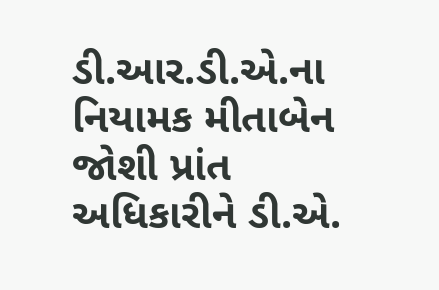ડી.આર.ડી.એ.ના નિયામક મીતાબેન જોશી પ્રાંત અધિકારીને ડી.એ.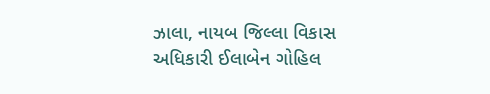ઝાલા, નાયબ જિલ્લા વિકાસ અધિકારી ઈલાબેન ગોહિલ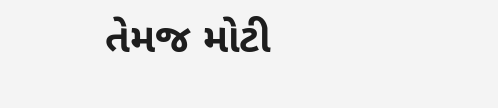તેમજ મોટી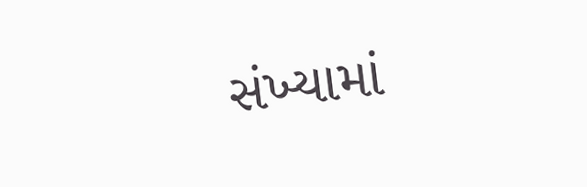સંખ્યામાં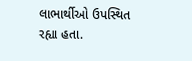લાભાર્થીઓ ઉપસ્થિત રહ્યા હતા.